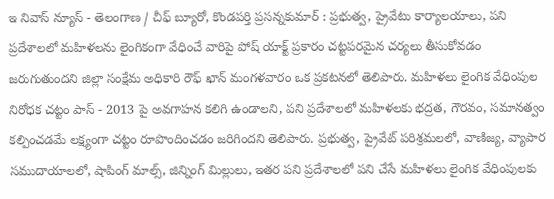ఇ నివాస్ న్యూస్ - తెలంగాణ / చీఫ్ బ్యూరో, కొండపర్తి ప్రసన్నకుమార్ : ప్రభుత్వ, ప్రైవేటు కార్యాలయాలు, పని ప్రదేశాలలో మహిళలను లైంగికంగా వేధించే వారిపై పోష్ యాక్ట్ ప్రకారం చట్టపరమైన చర్యలు తీసుకోవడం జరుగుతుందని జిల్లా సంక్షేమ అధికారి రౌఫ్ ఖాన్ మంగళవారం ఒక ప్రకటనలో తెలిపారు. మహిళలు లైంగిక వేధింపుల నిరోధక చట్టం పాస్ - 2013 పై అవగాహన కలిగి ఉండాలని, పని ప్రదేశాలలో మహిళలకు భద్రత, గౌరవం, సమానత్వం కల్పించడమే లక్ష్యంగా చట్టం రూపొందించడం జరిగిందని తెలిపారు. ప్రభుత్వ, ప్రైవేట్ పరిశ్రమలలో, వాణిజ్య, వ్యాపార సముదాయాలలో, షాపింగ్ మాల్స్, జిన్నింగ్ మిల్లులు, ఇతర పని ప్రదేశాలలో పని చేసే మహిళలు లైంగిక వేధింపులకు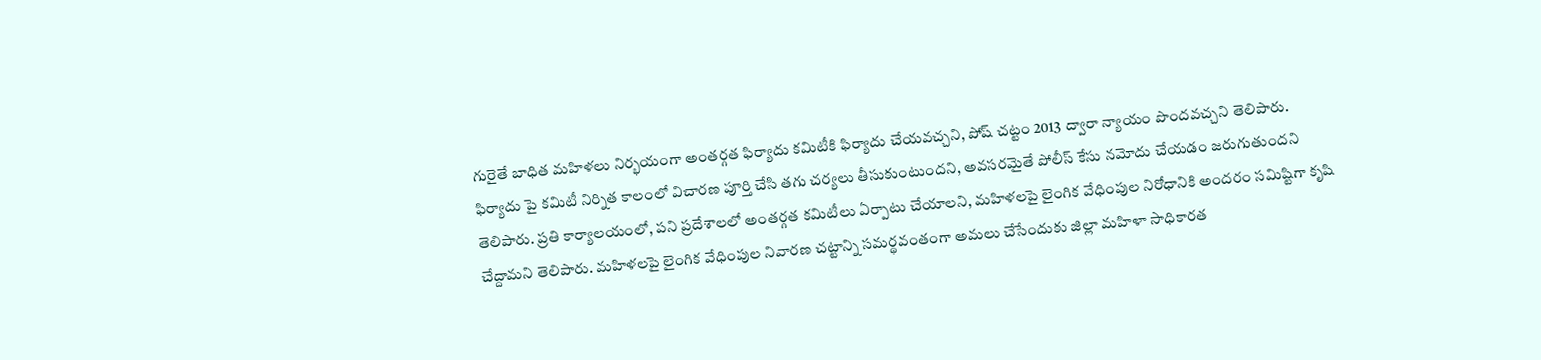గురైతే బాధిత మహిళలు నిర్భయంగా అంతర్గత ఫిర్యాదు కమిటీకి ఫిర్యాదు చేయవచ్చని, పోష్ చట్టం 2013 ద్వారా న్యాయం పొందవచ్చని తెలిపారు. ఫిర్యాదు పై కమిటీ నిర్నిత కాలంలో విచారణ పూర్తి చేసి తగు చర్యలు తీసుకుంటుందని, అవసరమైతే పోలీస్ కేసు నమోదు చేయడం జరుగుతుందని తెలిపారు. ప్రతి కార్యాలయంలో, పని ప్రదేశాలలో అంతర్గత కమిటీలు ఏర్పాటు చేయాలని, మహిళలపై లైంగిక వేధింపుల నిరోధానికి అందరం సమిష్టిగా కృషి చేద్దామని తెలిపారు. మహిళలపై లైంగిక వేధింపుల నివారణ చట్టాన్ని సమర్థవంతంగా అమలు చేసేందుకు జిల్లా మహిళా సాధికారత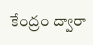కేంద్రం ద్వారా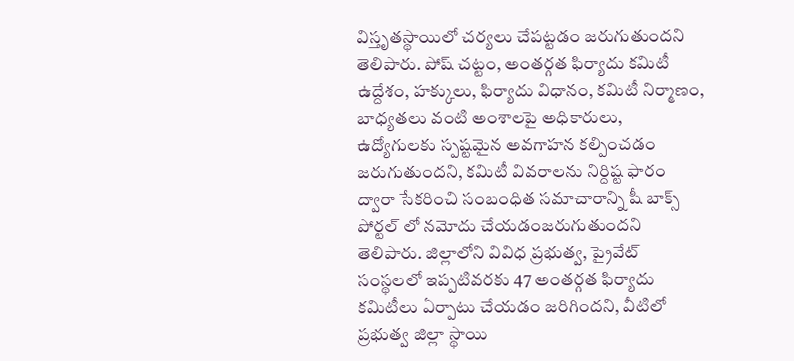విస్తృతస్థాయిలో చర్యలు చేపట్టడం జరుగుతుందని తెలిపారు. పోష్ చట్టం, అంతర్గత ఫిర్యాదు కమిటీ ఉద్దేశం, హక్కులు, ఫిర్యాదు విధానం, కమిటీ నిర్మాణం, బాధ్యతలు వంటి అంశాలపై అధికారులు, ఉద్యోగులకు స్పష్టమైన అవగాహన కల్పించడం జరుగుతుందని, కమిటీ వివరాలను నిర్దిష్ట ఫారం ద్వారా సేకరించి సంబంధిత సమాచారాన్ని షీ బాక్స్ పోర్టల్ లో నమోదు చేయడంజరుగుతుందని తెలిపారు. జిల్లాలోని వివిధ ప్రభుత్వ, ప్రైవేట్ సంస్థలలో ఇప్పటివరకు 47 అంతర్గత ఫిర్యాదు కమిటీలు ఏర్పాటు చేయడం జరిగిందని, వీటిలో ప్రభుత్వ జిల్లా స్థాయి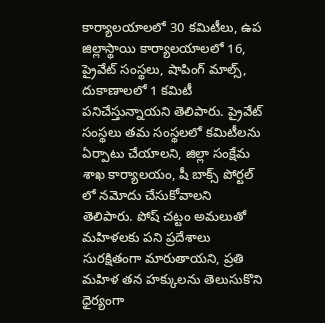కార్యాలయాలలో 30 కమిటీలు, ఉప జిల్లాస్థాయి కార్యాలయాలలో 16, ప్రైవేట్ సంస్థలు, షాపింగ్ మాల్స్, దుకాణాలలో 1 కమిటీ పనిచేస్తున్నాయని తెలిపారు. ప్రైవేట్ సంస్థలు తమ సంస్థలలో కమిటీలను ఏర్పాటు చేయాలని, జిల్లా సంక్షేమ శాఖ కార్యాలయం, షీ బాక్స్ పోర్టల్ లో నమోదు చేసుకోవాలని తెలిపారు. పోష్ చట్టం అమలుతో మహిళలకు పని ప్రదేశాలు సురక్షితంగా మారుతాయని, ప్రతి మహిళ తన హక్కులను తెలుసుకొని ధైర్యంగా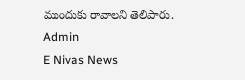ముందుకు రావాలని తెలిపారు.
Admin
E Nivas News